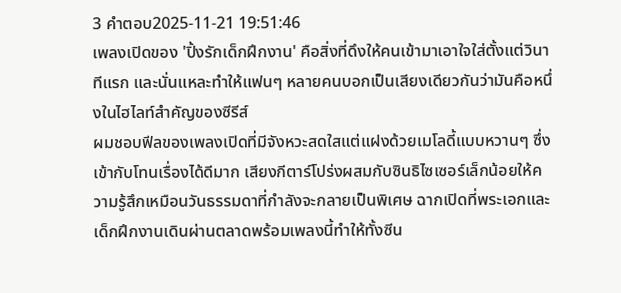3 คำตอบ2025-11-21 19:51:46
เพลงเปิดของ 'ปิ้งรักเด็กฝึกงาน' คือสิ่งที่ดึงให้คนเข้ามาเอาใจใส่ตั้งแต่วินาทีแรก และนั่นแหละทำให้แฟนๆ หลายคนบอกเป็นเสียงเดียวกันว่ามันคือหนึ่งในไฮไลท์สำคัญของซีรีส์
ผมชอบฟีลของเพลงเปิดที่มีจังหวะสดใสแต่แฝงด้วยเมโลดี้แบบหวานๆ ซึ่งเข้ากับโทนเรื่องได้ดีมาก เสียงกีตาร์โปร่งผสมกับซินธิไซเซอร์เล็กน้อยให้ความรู้สึกเหมือนวันธรรมดาที่กำลังจะกลายเป็นพิเศษ ฉากเปิดที่พระเอกและเด็กฝึกงานเดินผ่านตลาดพร้อมเพลงนี้ทำให้ทั้งซีน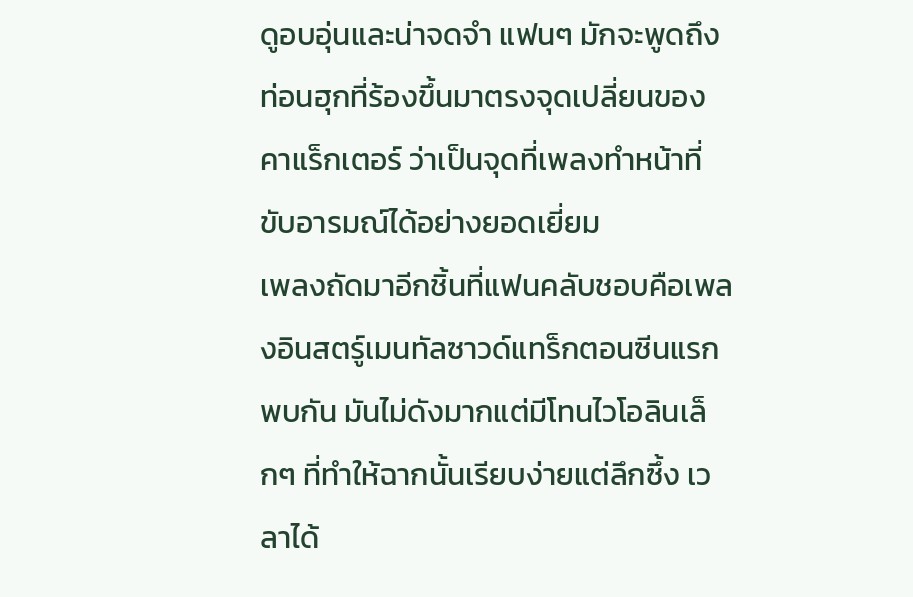ดูอบอุ่นและน่าจดจำ แฟนๆ มักจะพูดถึงท่อนฮุกที่ร้องขึ้นมาตรงจุดเปลี่ยนของคาแร็กเตอร์ ว่าเป็นจุดที่เพลงทำหน้าที่ขับอารมณ์ได้อย่างยอดเยี่ยม
เพลงถัดมาอีกชิ้นที่แฟนคลับชอบคือเพลงอินสตร์ูเมนทัลซาวด์แทร็กตอนซีนแรกพบกัน มันไม่ดังมากแต่มีโทนไวโอลินเล็กๆ ที่ทำให้ฉากนั้นเรียบง่ายแต่ลึกซึ้ง เวลาได้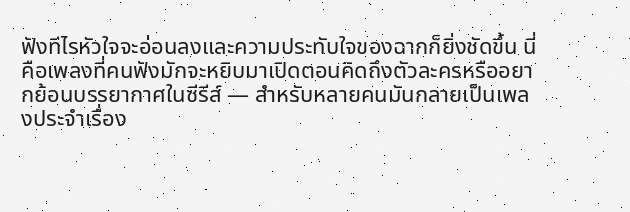ฟังทีไรหัวใจจะอ่อนลงและความประทับใจของฉากก็ยิ่งชัดขึ้น นี่คือเพลงที่คนฟังมักจะหยิบมาเปิดตอนคิดถึงตัวละครหรืออยากย้อนบรรยากาศในซีรีส์ — สำหรับหลายคนมันกลายเป็นเพลงประจำเรื่อง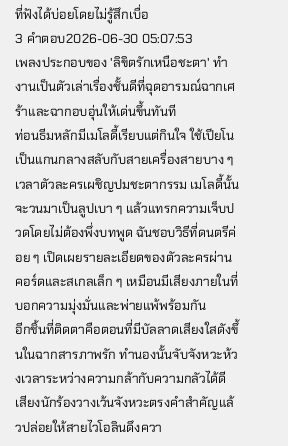ที่ฟังได้บ่อยโดยไม่รู้สึกเบื่อ
3 คำตอบ2026-06-30 05:07:53
เพลงประกอบของ 'ลิขิตรักเหนือชะตา' ทำงานเป็นตัวเล่าเรื่องชั้นดีที่ฉุดอารมณ์ฉากเศร้าและฉากอบอุ่นให้เด่นขึ้นทันที
ท่อนธีมหลักมีเมโลดี้เรียบแต่กินใจ ใช้เปียโนเป็นแกนกลางสลับกับสายเครื่องสายบาง ๆ เวลาตัวละครเผชิญปมชะตากรรม เมโลดี้นั้นจะวนมาเป็นลูปเบา ๆ แล้วแทรกความเจ็บปวดโดยไม่ต้องพึ่งบทพูด ฉันชอบวิธีที่ดนตรีค่อย ๆ เปิดเผยรายละเอียดของตัวละครผ่านคอร์ดและสเกลเล็ก ๆ เหมือนมีเสียงภายในที่บอกความมุ่งมั่นและพ่ายแพ้พร้อมกัน
อีกชิ้นที่ติดตาคือตอนที่มีบัลลาดเสียงใสดังขึ้นในฉากสารภาพรัก ทำนองนั้นจับจังหวะห้วงเวลาระหว่างความกล้ากับความกลัวได้ดี เสียงนักร้องวางเว้นจังหวะตรงคำสำคัญแล้วปล่อยให้สายไวโอลินดึงควา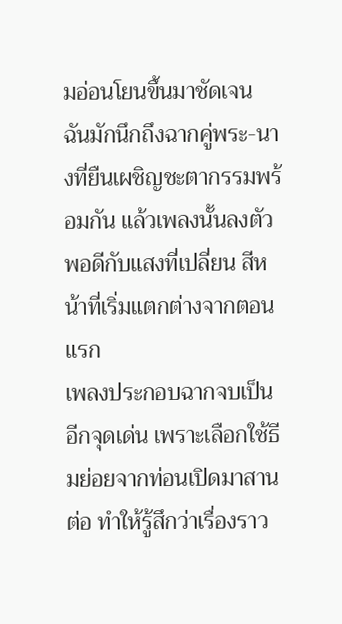มอ่อนโยนขึ้นมาชัดเจน ฉันมักนึกถึงฉากคู่พระ-นางที่ยืนเผชิญชะตากรรมพร้อมกัน แล้วเพลงนั้นลงตัวพอดีกับแสงที่เปลี่ยน สีหน้าที่เริ่มแตกต่างจากตอนแรก
เพลงประกอบฉากจบเป็นอีกจุดเด่น เพราะเลือกใช้ธีมย่อยจากท่อนเปิดมาสานต่อ ทำให้รู้สึกว่าเรื่องราว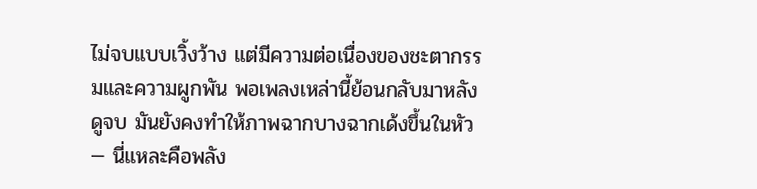ไม่จบแบบเวิ้งว้าง แต่มีความต่อเนื่องของชะตากรรมและความผูกพัน พอเพลงเหล่านี้ย้อนกลับมาหลังดูจบ มันยังคงทำให้ภาพฉากบางฉากเด้งขึ้นในหัว — นี่แหละคือพลัง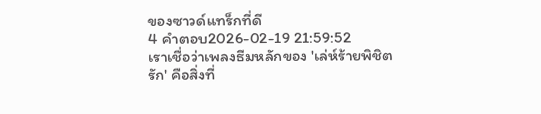ของซาวด์แทร็กที่ดี
4 คำตอบ2026-02-19 21:59:52
เราเชื่อว่าเพลงธีมหลักของ 'เล่ห์ร้ายพิชิตรัก' คือสิ่งที่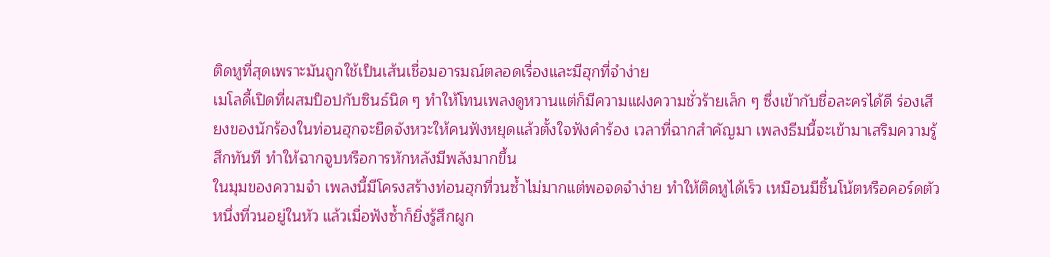ติดหูที่สุดเพราะมันถูกใช้เป็นเส้นเชื่อมอารมณ์ตลอดเรื่องและมีฮุกที่จำง่าย
เมโลดี้เปิดที่ผสมป็อปกับซินธ์นิด ๆ ทำให้โทนเพลงดูหวานแต่ก็มีความแฝงความชั่วร้ายเล็ก ๆ ซึ่งเข้ากับชื่อละครได้ดี ร่องเสียงของนักร้องในท่อนฮุกจะยืดจังหวะให้คนฟังหยุดแล้วตั้งใจฟังคำร้อง เวลาที่ฉากสำคัญมา เพลงธีมนี้จะเข้ามาเสริมความรู้สึกทันที ทำให้ฉากจูบหรือการหักหลังมีพลังมากขึ้น
ในมุมของความจำ เพลงนี้มีโครงสร้างท่อนฮุกที่วนซ้ำไม่มากแต่พอจดจำง่าย ทำให้ติดหูได้เร็ว เหมือนมีชิ้นโน้ตหรือคอร์ดตัวหนึ่งที่วนอยู่ในหัว แล้วเมื่อฟังซ้ำก็ยิ่งรู้สึกผูก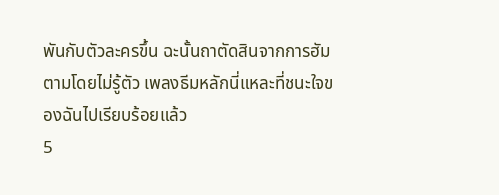พันกับตัวละครขึ้น ฉะนั้นถาตัดสินจากการฮัมตามโดยไม่รู้ตัว เพลงธีมหลักนี่แหละที่ชนะใจของฉันไปเรียบร้อยแล้ว
5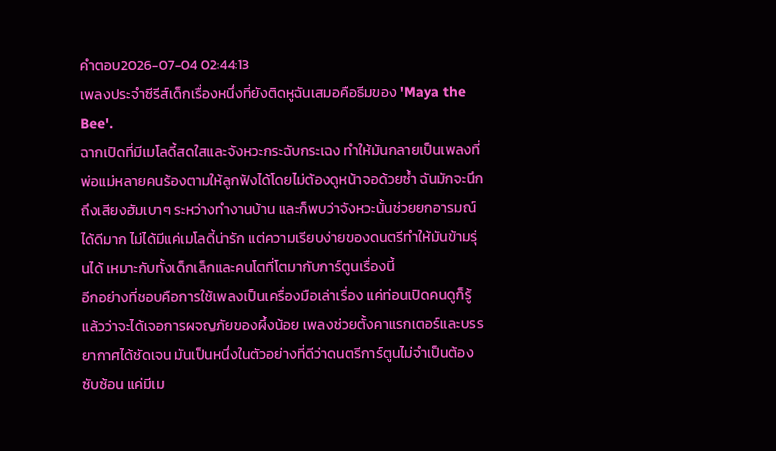คำตอบ2026-07-04 02:44:13
เพลงประจำซีรีส์เด็กเรื่องหนึ่งที่ยังติดหูฉันเสมอคือธีมของ 'Maya the Bee'.
ฉากเปิดที่มีเมโลดี้สดใสและจังหวะกระฉับกระเฉง ทำให้มันกลายเป็นเพลงที่พ่อแม่หลายคนร้องตามให้ลูกฟังได้โดยไม่ต้องดูหน้าจอด้วยซ้ำ ฉันมักจะนึกถึงเสียงฮัมเบาๆ ระหว่างทำงานบ้าน และก็พบว่าจังหวะนั้นช่วยยกอารมณ์ได้ดีมาก ไม่ได้มีแค่เมโลดี้น่ารัก แต่ความเรียบง่ายของดนตรีทำให้มันข้ามรุ่นได้ เหมาะกับทั้งเด็กเล็กและคนโตที่โตมากับการ์ตูนเรื่องนี้
อีกอย่างที่ชอบคือการใช้เพลงเป็นเครื่องมือเล่าเรื่อง แค่ท่อนเปิดคนดูก็รู้แล้วว่าจะได้เจอการผจญภัยของผึ้งน้อย เพลงช่วยตั้งคาแรกเตอร์และบรรยากาศได้ชัดเจน มันเป็นหนึ่งในตัวอย่างที่ดีว่าดนตรีการ์ตูนไม่จำเป็นต้องซับซ้อน แค่มีเม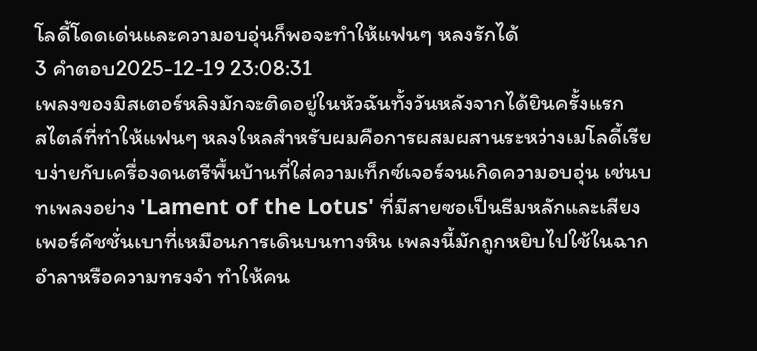โลดี้โดดเด่นและความอบอุ่นก็พอจะทำให้แฟนๆ หลงรักได้
3 คำตอบ2025-12-19 23:08:31
เพลงของมิสเตอร์หลิงมักจะติดอยู่ในหัวฉันทั้งวันหลังจากได้ยินครั้งแรก
สไตล์ที่ทำให้แฟนๆ หลงใหลสำหรับผมคือการผสมผสานระหว่างเมโลดี้เรียบง่ายกับเครื่องดนตรีพื้นบ้านที่ใส่ความเท็กซ์เจอร์จนเกิดความอบอุ่น เช่นบทเพลงอย่าง 'Lament of the Lotus' ที่มีสายซอเป็นธีมหลักและเสียงเพอร์คัชชั่นเบาที่เหมือนการเดินบนทางหิน เพลงนี้มักถูกหยิบไปใช้ในฉากอำลาหรือความทรงจำ ทำให้คน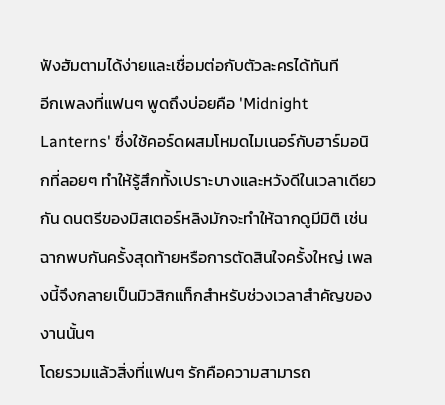ฟังฮัมตามได้ง่ายและเชื่อมต่อกับตัวละครได้ทันที
อีกเพลงที่แฟนๆ พูดถึงบ่อยคือ 'Midnight Lanterns' ซึ่งใช้คอร์ดผสมโหมดไมเนอร์กับฮาร์มอนิกที่ลอยๆ ทำให้รู้สึกทั้งเปราะบางและหวังดีในเวลาเดียวกัน ดนตรีของมิสเตอร์หลิงมักจะทำให้ฉากดูมีมิติ เช่นฉากพบกันครั้งสุดท้ายหรือการตัดสินใจครั้งใหญ่ เพลงนี้จึงกลายเป็นมิวสิกแท็กสำหรับช่วงเวลาสำคัญของงานนั้นๆ
โดยรวมแล้วสิ่งที่แฟนๆ รักคือความสามารถ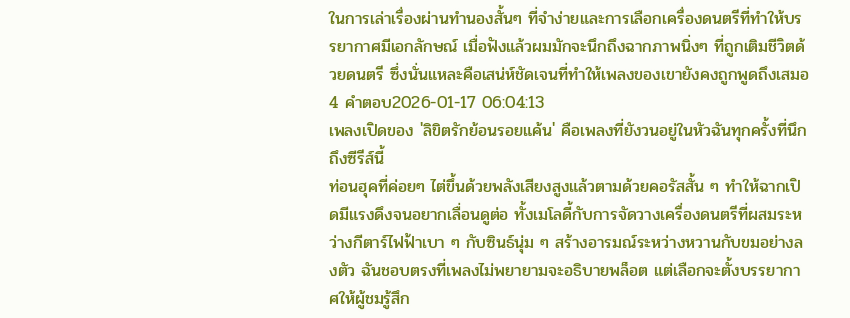ในการเล่าเรื่องผ่านทำนองสั้นๆ ที่จำง่ายและการเลือกเครื่องดนตรีที่ทำให้บรรยากาศมีเอกลักษณ์ เมื่อฟังแล้วผมมักจะนึกถึงฉากภาพนิ่งๆ ที่ถูกเติมชีวิตด้วยดนตรี ซึ่งนั่นแหละคือเสน่ห์ชัดเจนที่ทำให้เพลงของเขายังคงถูกพูดถึงเสมอ
4 คำตอบ2026-01-17 06:04:13
เพลงเปิดของ 'ลิขิตรักย้อนรอยแค้น' คือเพลงที่ยังวนอยู่ในหัวฉันทุกครั้งที่นึกถึงซีรีส์นี้
ท่อนฮุคที่ค่อยๆ ไต่ขึ้นด้วยพลังเสียงสูงแล้วตามด้วยคอรัสสั้น ๆ ทำให้ฉากเปิดมีแรงดึงจนอยากเลื่อนดูต่อ ทั้งเมโลดี้กับการจัดวางเครื่องดนตรีที่ผสมระหว่างกีตาร์ไฟฟ้าเบา ๆ กับซินธ์นุ่ม ๆ สร้างอารมณ์ระหว่างหวานกับขมอย่างลงตัว ฉันชอบตรงที่เพลงไม่พยายามจะอธิบายพล็อต แต่เลือกจะตั้งบรรยากาศให้ผู้ชมรู้สึก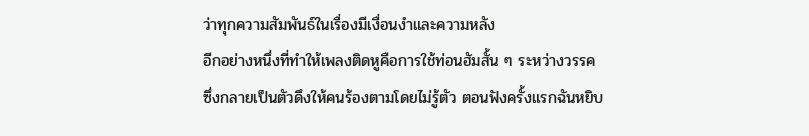ว่าทุกความสัมพันธ์ในเรื่องมีเงื่อนงำและความหลัง
อีกอย่างหนึ่งที่ทำให้เพลงติดหูคือการใช้ท่อนฮัมสั้น ๆ ระหว่างวรรค ซึ่งกลายเป็นตัวดึงให้คนร้องตามโดยไม่รู้ตัว ตอนฟังครั้งแรกฉันหยิบ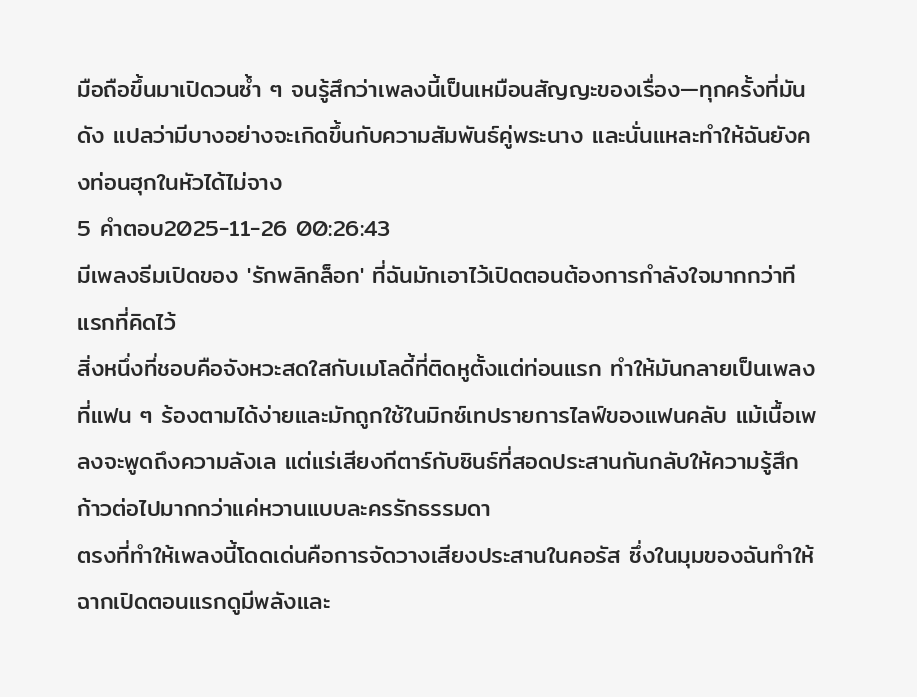มือถือขึ้นมาเปิดวนซ้ำ ๆ จนรู้สึกว่าเพลงนี้เป็นเหมือนสัญญะของเรื่อง—ทุกครั้งที่มันดัง แปลว่ามีบางอย่างจะเกิดขึ้นกับความสัมพันธ์คู่พระนาง และนั่นแหละทำให้ฉันยังคงท่อนฮุกในหัวได้ไม่จาง
5 คำตอบ2025-11-26 00:26:43
มีเพลงธีมเปิดของ 'รักพลิกล็อก' ที่ฉันมักเอาไว้เปิดตอนต้องการกำลังใจมากกว่าทีแรกที่คิดไว้
สิ่งหนึ่งที่ชอบคือจังหวะสดใสกับเมโลดี้ที่ติดหูตั้งแต่ท่อนแรก ทำให้มันกลายเป็นเพลงที่แฟน ๆ ร้องตามได้ง่ายและมักถูกใช้ในมิกซ์เทปรายการไลฟ์ของแฟนคลับ แม้เนื้อเพลงจะพูดถึงความลังเล แต่แร่เสียงกีตาร์กับซินธ์ที่สอดประสานกันกลับให้ความรู้สึกก้าวต่อไปมากกว่าแค่หวานแบบละครรักธรรมดา
ตรงที่ทำให้เพลงนี้โดดเด่นคือการจัดวางเสียงประสานในคอรัส ซึ่งในมุมของฉันทำให้ฉากเปิดตอนแรกดูมีพลังและ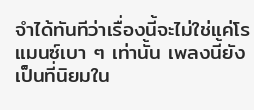จำได้ทันทีว่าเรื่องนี้จะไม่ใช่แค่โรแมนซ์เบา ๆ เท่านั้น เพลงนี้ยังเป็นที่นิยมใน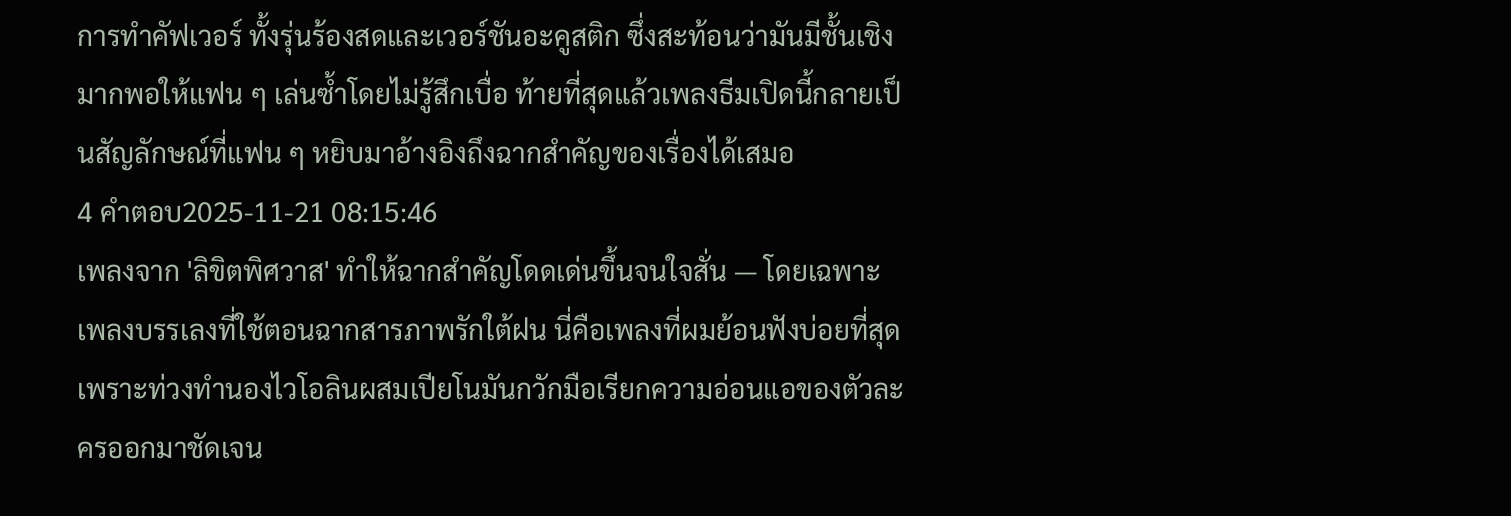การทำคัฟเวอร์ ทั้งรุ่นร้องสดและเวอร์ชันอะคูสติก ซึ่งสะท้อนว่ามันมีชั้นเชิงมากพอให้แฟน ๆ เล่นซ้ำโดยไม่รู้สึกเบื่อ ท้ายที่สุดแล้วเพลงธีมเปิดนี้กลายเป็นสัญลักษณ์ที่แฟน ๆ หยิบมาอ้างอิงถึงฉากสำคัญของเรื่องได้เสมอ
4 คำตอบ2025-11-21 08:15:46
เพลงจาก 'ลิขิตพิศวาส' ทำให้ฉากสำคัญโดดเด่นขึ้นจนใจสั่น — โดยเฉพาะเพลงบรรเลงที่ใช้ตอนฉากสารภาพรักใต้ฝน นี่คือเพลงที่ผมย้อนฟังบ่อยที่สุด เพราะท่วงทำนองไวโอลินผสมเปียโนมันกวักมือเรียกความอ่อนแอของตัวละครออกมาชัดเจน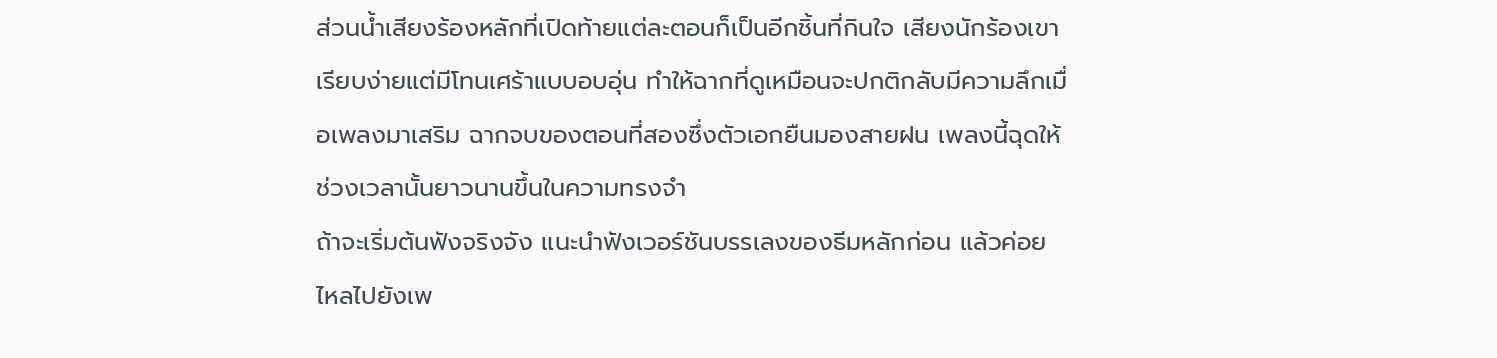ส่วนน้ำเสียงร้องหลักที่เปิดท้ายแต่ละตอนก็เป็นอีกชิ้นที่กินใจ เสียงนักร้องเขาเรียบง่ายแต่มีโทนเศร้าแบบอบอุ่น ทำให้ฉากที่ดูเหมือนจะปกติกลับมีความลึกเมื่อเพลงมาเสริม ฉากจบของตอนที่สองซึ่งตัวเอกยืนมองสายฝน เพลงนี้ฉุดให้ช่วงเวลานั้นยาวนานขึ้นในความทรงจำ
ถ้าจะเริ่มต้นฟังจริงจัง แนะนำฟังเวอร์ชันบรรเลงของธีมหลักก่อน แล้วค่อยไหลไปยังเพ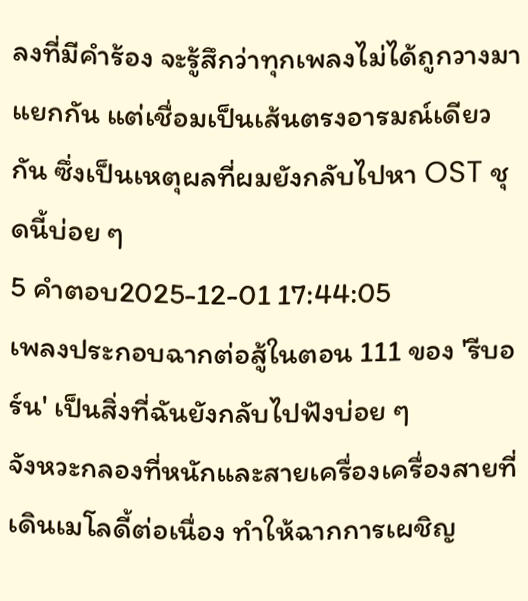ลงที่มีคำร้อง จะรู้สึกว่าทุกเพลงไม่ได้ถูกวางมาแยกกัน แต่เชื่อมเป็นเส้นตรงอารมณ์เดียวกัน ซึ่งเป็นเหตุผลที่ผมยังกลับไปหา OST ชุดนี้บ่อย ๆ
5 คำตอบ2025-12-01 17:44:05
เพลงประกอบฉากต่อสู้ในตอน 111 ของ 'รีบอร์น' เป็นสิ่งที่ฉันยังกลับไปฟังบ่อย ๆ
จังหวะกลองที่หนักและสายเครื่องเครื่องสายที่เดินเมโลดี้ต่อเนื่อง ทำให้ฉากการเผชิญ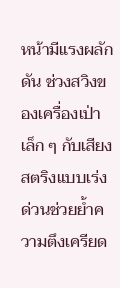หน้ามีแรงผลักดัน ช่วงสวิงของเครื่องเป่าเล็ก ๆ กับเสียงสตริงแบบเร่งด่วนช่วยย้ำความตึงเครียด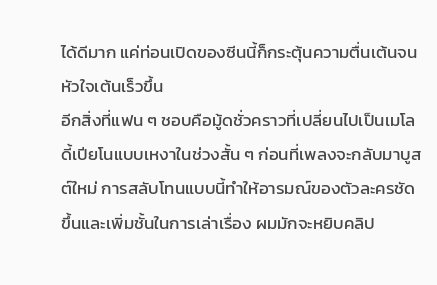ได้ดีมาก แค่ท่อนเปิดของซีนนี้ก็กระตุ้นความตื่นเต้นจนหัวใจเต้นเร็วขึ้น
อีกสิ่งที่แฟน ๆ ชอบคือมู้ดชั่วคราวที่เปลี่ยนไปเป็นเมโลดี้เปียโนแบบเหงาในช่วงสั้น ๆ ก่อนที่เพลงจะกลับมาบูสต์ใหม่ การสลับโทนแบบนี้ทำให้อารมณ์ของตัวละครชัดขึ้นและเพิ่มชั้นในการเล่าเรื่อง ผมมักจะหยิบคลิป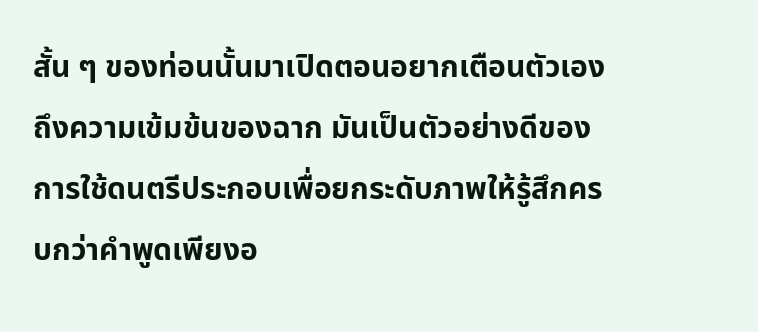สั้น ๆ ของท่อนนั้นมาเปิดตอนอยากเตือนตัวเองถึงความเข้มข้นของฉาก มันเป็นตัวอย่างดีของการใช้ดนตรีประกอบเพื่อยกระดับภาพให้รู้สึกครบกว่าคำพูดเพียงอ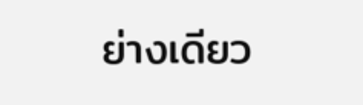ย่างเดียว